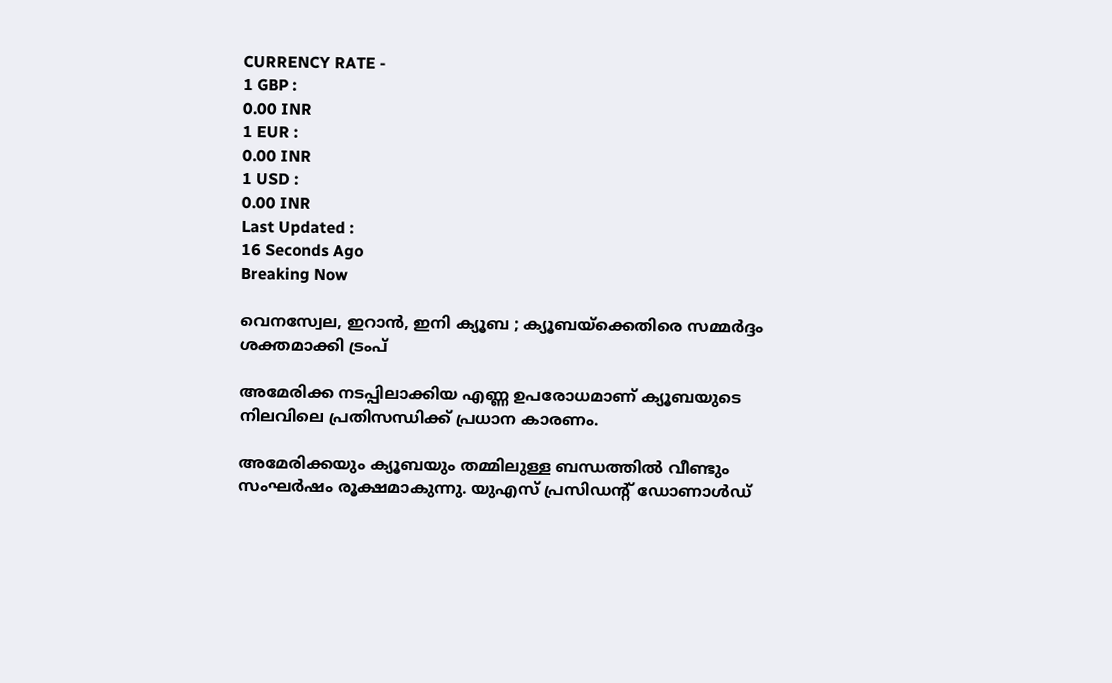CURRENCY RATE -
1 GBP :
0.00 INR
1 EUR :
0.00 INR
1 USD :
0.00 INR
Last Updated :
16 Seconds Ago
Breaking Now

വെനസ്വേല, ഇറാന്‍, ഇനി ക്യൂബ ; ക്യൂബയ്ക്കെതിരെ സമ്മര്‍ദ്ദം ശക്തമാക്കി ട്രംപ്

അമേരിക്ക നടപ്പിലാക്കിയ എണ്ണ ഉപരോധമാണ് ക്യൂബയുടെ നിലവിലെ പ്രതിസന്ധിക്ക് പ്രധാന കാരണം.

അമേരിക്കയും ക്യൂബയും തമ്മിലുള്ള ബന്ധത്തില്‍ വീണ്ടും സംഘര്‍ഷം രൂക്ഷമാകുന്നു. യുഎസ് പ്രസിഡന്റ് ഡോണാള്‍ഡ്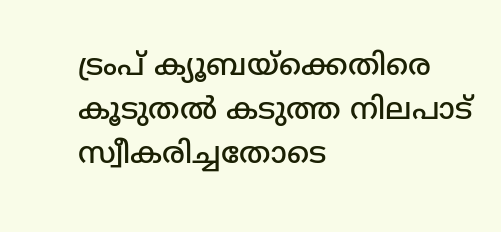ട്രംപ് ക്യൂബയ്ക്കെതിരെ കൂടുതല്‍ കടുത്ത നിലപാട് സ്വീകരിച്ചതോടെ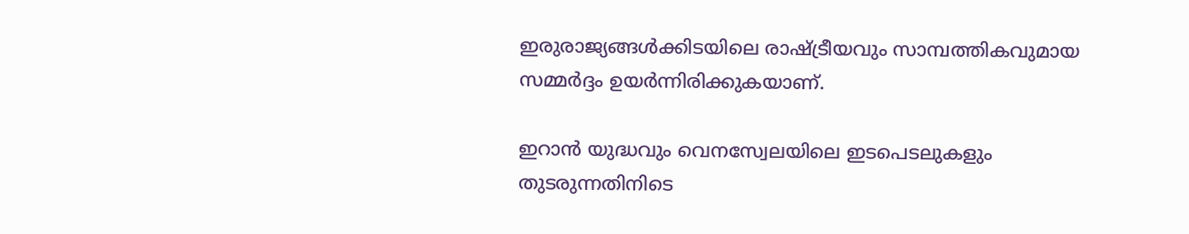ഇരുരാജ്യങ്ങള്‍ക്കിടയിലെ രാഷ്ട്രീയവും സാമ്പത്തികവുമായ സമ്മര്‍ദ്ദം ഉയര്‍ന്നിരിക്കുകയാണ്.

ഇറാന്‍ യുദ്ധവും വെനസ്വേലയിലെ ഇടപെടലുകളും തുടരുന്നതിനിടെ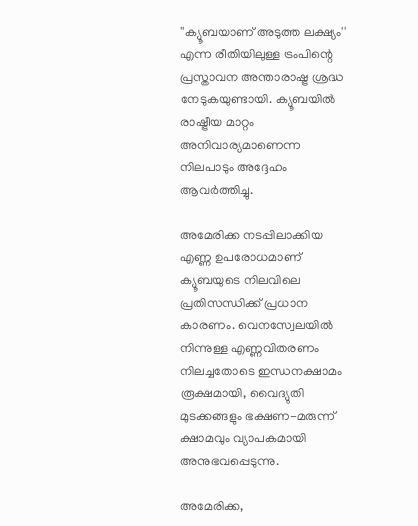''ക്യൂബയാണ് അടുത്ത ലക്ഷ്യം'' എന്ന രീതിയിലുള്ള ട്രംപിന്റെ പ്രസ്താവന അന്താരാഷ്ട്ര ശ്രദ്ധ നേടുകയുണ്ടായി. ക്യൂബയില്‍ രാഷ്ട്രീയ മാറ്റം അനിവാര്യമാണെന്ന നിലപാടും അദ്ദേഹം ആവര്‍ത്തിച്ചു.

അമേരിക്ക നടപ്പിലാക്കിയ എണ്ണ ഉപരോധമാണ് ക്യൂബയുടെ നിലവിലെ പ്രതിസന്ധിക്ക് പ്രധാന കാരണം. വെനസ്വേലയില്‍ നിന്നുള്ള എണ്ണവിതരണം നിലച്ചതോടെ ഇന്ധനക്ഷാമം രൂക്ഷമായി, വൈദ്യുതി മുടക്കങ്ങളും ഭക്ഷണ-മരുന്ന് ക്ഷാമവും വ്യാപകമായി അനുഭവപ്പെടുന്നു.

അമേരിക്ക,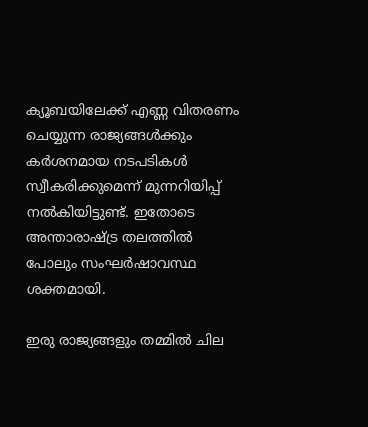ക്യൂബയിലേക്ക് എണ്ണ വിതരണം ചെയ്യുന്ന രാജ്യങ്ങള്‍ക്കും കര്‍ശനമായ നടപടികള്‍ സ്വീകരിക്കുമെന്ന് മുന്നറിയിപ്പ് നല്‍കിയിട്ടുണ്ട്. ഇതോടെ അന്താരാഷ്ട്ര തലത്തില്‍ പോലും സംഘര്‍ഷാവസ്ഥ ശക്തമായി.

ഇരു രാജ്യങ്ങളും തമ്മില്‍ ചില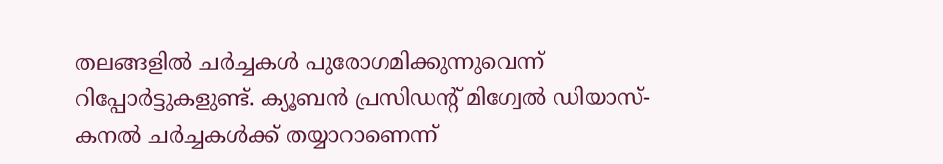തലങ്ങളില്‍ ചര്‍ച്ചകള്‍ പുരോഗമിക്കുന്നുവെന്ന് റിപ്പോര്‍ട്ടുകളുണ്ട്. ക്യൂബന്‍ പ്രസിഡന്റ് മിഗ്വേല്‍ ഡിയാസ്-കനല്‍ ചര്‍ച്ചകള്‍ക്ക് തയ്യാറാണെന്ന്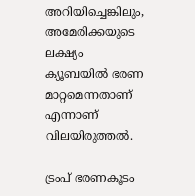അറിയിച്ചെങ്കിലും, അമേരിക്കയുടെ ലക്ഷ്യം ക്യൂബയില്‍ ഭരണ മാറ്റമെന്നതാണ് എന്നാണ് വിലയിരുത്തല്‍.

ട്രംപ് ഭരണകൂടം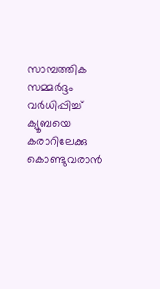സാമ്പത്തിക സമ്മര്‍ദ്ദം വര്‍ധിപ്പിച്ച് ക്യൂബയെ കരാറിലേക്കു കൊണ്ടുവരാന്‍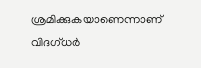ശ്രമിക്കുകയാണെന്നാണ് വിദഗ്ധര്‍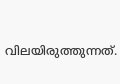വിലയിരുത്തുന്നത്.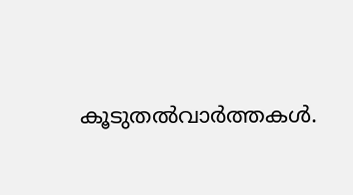കൂടുതല്‍വാര്‍ത്തകള്‍.